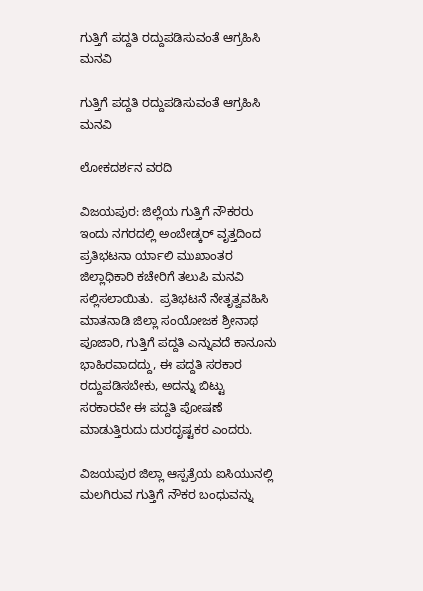ಗುತ್ತಿಗೆ ಪದ್ದತಿ ರದ್ದುಪಡಿಸುವಂತೆ ಆಗ್ರಹಿಸಿ ಮನವಿ

ಗುತ್ತಿಗೆ ಪದ್ದತಿ ರದ್ದುಪಡಿಸುವಂತೆ ಆಗ್ರಹಿಸಿ ಮನವಿ

ಲೋಕದರ್ಶನ ವರದಿ

ವಿಜಯಪುರ: ಜಿಲ್ಲೆಯ ಗುತ್ತಿಗೆ ನೌಕರರು ಇಂದು ನಗರದಲ್ಲಿ ಅಂಬೇಡ್ಕರ್ ವೃತ್ತದಿಂದ ಪ್ರತಿಭಟನಾ ರ್ಯಾಲಿ ಮುಖಾಂತರ ಜಿಲ್ಲಾಧಿಕಾರಿ ಕಚೇರಿಗೆ ತಲುಪಿ ಮನವಿ ಸಲ್ಲಿಸಲಾಯಿತು.  ಪ್ರತಿಭಟನೆ ನೇತೃತ್ವವಹಿಸಿ ಮಾತನಾಡಿ ಜಿಲ್ಲಾ ಸಂಯೋಜಕ ಶ್ರೀನಾಥ ಪೂಜಾರಿ, ಗುತ್ತಿಗೆ ಪದ್ದತಿ ಎನ್ನುವದೆ ಕಾನೂನು ಭಾಹಿರವಾದದ್ದು, ಈ ಪದ್ದತಿ ಸರಕಾರ ರದ್ದುಪಡಿಸಬೇಕು, ಅದನ್ನು ಬಿಟ್ಟು ಸರಕಾರವೇ ಈ ಪದ್ದತಿ ಪೋಷಣೆ ಮಾಡುತ್ತಿರುದು ದುರದೃಷ್ಟಕರ ಎಂದರು.

ವಿಜಯಪುರ ಜಿಲ್ಲಾ ಆಸ್ಪತ್ರೆಯ ಐಸಿಯುನಲ್ಲಿ ಮಲಗಿರುವ ಗುತ್ತಿಗೆ ನೌಕರ ಬಂಧುವನ್ನು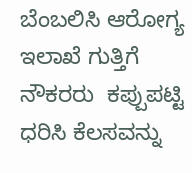ಬೆಂಬಲಿಸಿ ಆರೋಗ್ಯ ಇಲಾಖೆ ಗುತ್ತಿಗೆ ನೌಕರರು  ಕಪ್ಪುಪಟ್ಟಿ ಧರಿಸಿ ಕೆಲಸವನ್ನು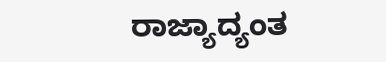ರಾಜ್ಯಾದ್ಯಂತ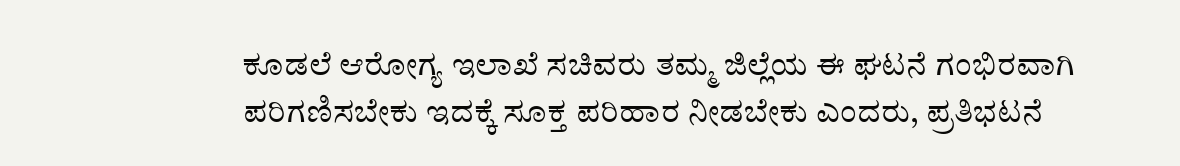ಕೂಡಲೆ ಆರೋಗ್ಯ ಇಲಾಖೆ ಸಚಿವರು ತಮ್ಮ ಜಿಲ್ಲೆಯ ಈ ಘಟನೆ ಗಂಭಿರವಾಗಿ ಪರಿಗಣಿಸಬೇಕು ಇದಕ್ಕೆ ಸೂಕ್ತ ಪರಿಹಾರ ನೀಡಬೇಕು ಎಂದರು, ಪ್ರತಿಭಟನೆ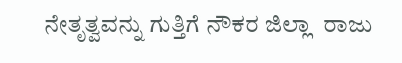ನೇತೃತ್ವವನ್ನು ಗುತ್ತಿಗೆ ನೌಕರ ಜಿಲ್ಲಾ  ರಾಜು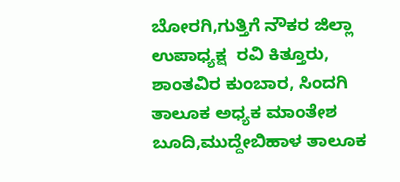ಬೋರಗಿ,ಗುತ್ತಿಗೆ ನೌಕರ ಜಿಲ್ಲಾ ಉಪಾಧ್ಯಕ್ಷ  ರವಿ ಕಿತ್ತೂರು, ಶಾಂತವಿರ ಕುಂಬಾರ, ಸಿಂದಗಿ ತಾಲೂಕ ಅಧ್ಯಕ ಮಾಂತೇಶ ಬೂದಿ,ಮುದ್ದೇಬಿಹಾಳ ತಾಲೂಕ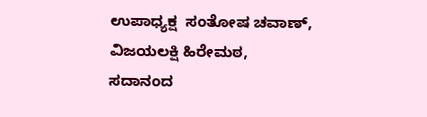ಉಪಾಧ್ಯಕ್ಷ  ಸಂತೋಷ ಚವಾಣ್, ವಿಜಯಲಕ್ಷಿ ಹಿರೇಮಠ, ಸದಾನಂದ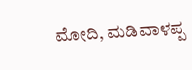ಮೋದಿ, ಮಡಿವಾಳಪ್ಪ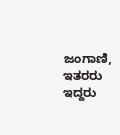ಜಂಗಾಣಿ, ಇತರರು ಇದ್ದರು